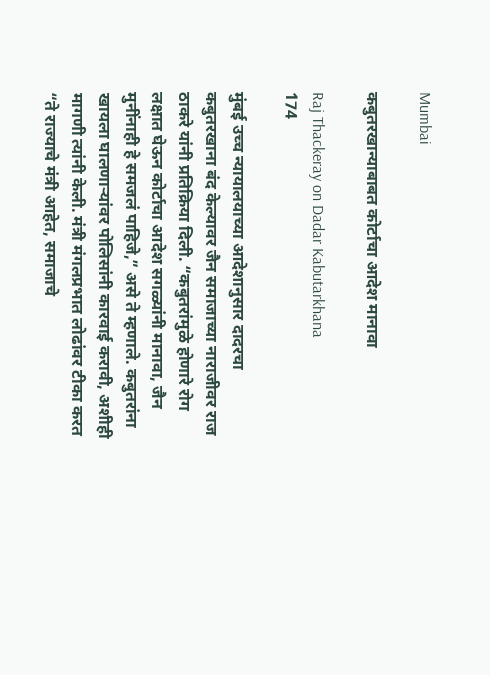Mumbai

कबुतरखान्याबाबत कोर्टाचा आदेश मानावा

Raj Thackeray on Dadar Kabutarkhana
174

मुंबई उच्च न्यायालयाच्या आदेशानुसार दादरचा कबुतरखाना बंद केल्यावर जैन समाजाच्या नाराजीवर राज ठाकरे यांनी प्रतिक्रिया दिली. “कबुतरांमुळे होणारे रोग लक्षात घेऊन कोर्टाचा आदेश सगळ्यांनी मानावा, जैन मुनींनाही हे समजलं पाहिजे,” असे ते म्हणाले. कबुतरांना खायला घालणाऱ्यांवर पोलिसांनी कारवाई करावी, अशीही मागणी त्यांनी केली. मंत्री मंगलप्रभात लोढांवर टीका करत “ते राज्याचे मंत्री आहेत, समाजाचे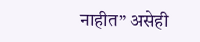नाहीत” असेही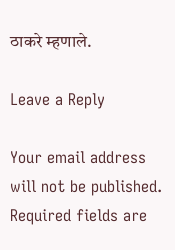ठाकरे म्हणाले.

Leave a Reply

Your email address will not be published. Required fields are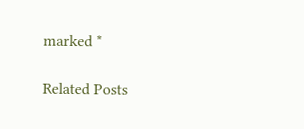marked *

Related Posts